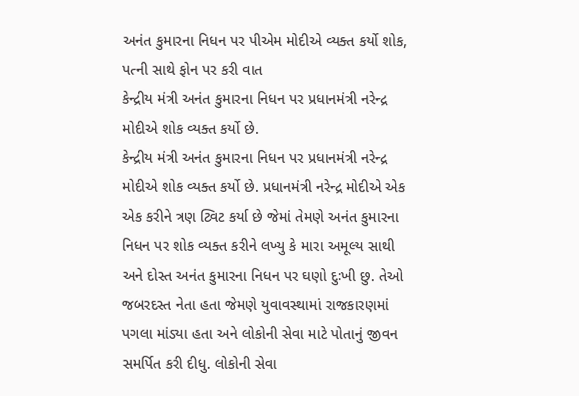અનંત કુમારના નિધન પર પીએમ મોદીએ વ્યક્ત કર્યો શોક, પત્ની સાથે ફોન પર કરી વાત
કેન્દ્રીય મંત્રી અનંત કુમારના નિધન પર પ્રધાનમંત્રી નરેન્દ્ર મોદીએ શોક વ્યક્ત કર્યો છે.
કેન્દ્રીય મંત્રી અનંત કુમારના નિધન પર પ્રધાનમંત્રી નરેન્દ્ર મોદીએ શોક વ્યક્ત કર્યો છે. પ્રધાનમંત્રી નરેન્દ્ર મોદીએ એક એક કરીને ત્રણ ટ્વિટ કર્યા છે જેમાં તેમણે અનંત કુમારના નિધન પર શોક વ્યક્ત કરીને લખ્યુ કે મારા અમૂલ્ય સાથી અને દોસ્ત અનંત કુમારના નિધન પર ઘણો દુઃખી છુ. તેઓ જબરદસ્ત નેતા હતા જેમણે યુવાવસ્થામાં રાજકારણમાં પગલા માંડ્યા હતા અને લોકોની સેવા માટે પોતાનું જીવન સમર્પિત કરી દીધુ. લોકોની સેવા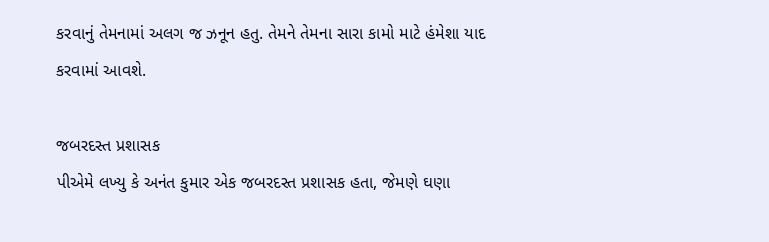કરવાનું તેમનામાં અલગ જ ઝનૂન હતુ. તેમને તેમના સારા કામો માટે હંમેશા યાદ કરવામાં આવશે.

જબરદસ્ત પ્રશાસક
પીએમે લખ્યુ કે અનંત કુમાર એક જબરદસ્ત પ્રશાસક હતા, જેમણે ઘણા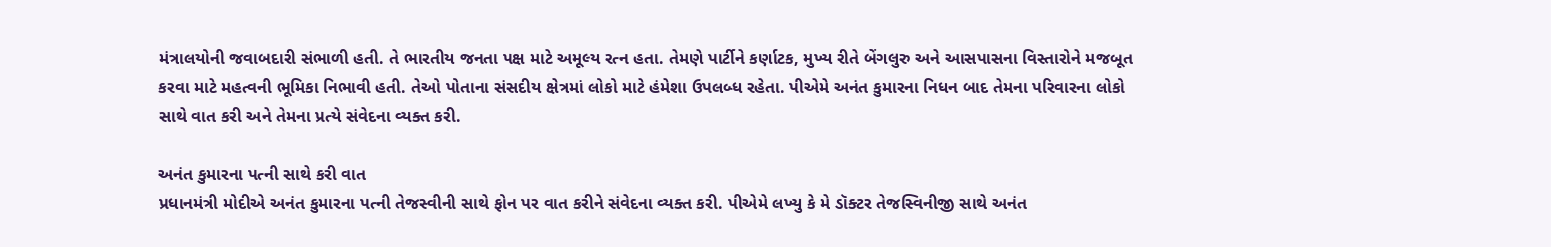મંત્રાલયોની જવાબદારી સંભાળી હતી. તે ભારતીય જનતા પક્ષ માટે અમૂલ્ય રત્ન હતા. તેમણે પાર્ટીને કર્ણાટક, મુખ્ય રીતે બેંગલુરુ અને આસપાસના વિસ્તારોને મજબૂત કરવા માટે મહત્વની ભૂમિકા નિભાવી હતી. તેઓ પોતાના સંસદીય ક્ષેત્રમાં લોકો માટે હંમેશા ઉપલબ્ધ રહેતા. પીએમે અનંત કુમારના નિધન બાદ તેમના પરિવારના લોકો સાથે વાત કરી અને તેમના પ્રત્યે સંવેદના વ્યક્ત કરી.

અનંત કુમારના પત્ની સાથે કરી વાત
પ્રધાનમંત્રી મોદીએ અનંત કુમારના પત્ની તેજસ્વીની સાથે ફોન પર વાત કરીને સંવેદના વ્યક્ત કરી. પીએમે લખ્યુ કે મે ડૉક્ટર તેજસ્વિનીજી સાથે અનંત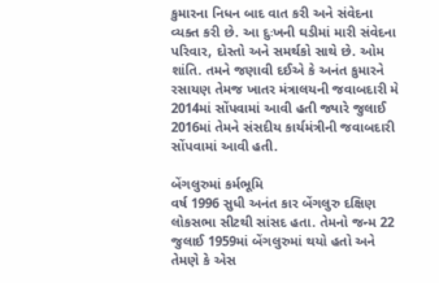કુમારના નિધન બાદ વાત કરી અને સંવેદના વ્યક્ત કરી છે. આ દુઃખની ઘડીમાં મારી સંવેદના પરિવાર, દોસ્તો અને સમર્થકો સાથે છે. ઓમ શાંતિ. તમને જણાવી દઈએ કે અનંત કુમારને રસાયણ તેમજ ખાતર મંત્રાલયની જવાબદારી મે 2014માં સોંપવામાં આવી હતી જ્યારે જુલાઈ 2016માં તેમને સંસદીય કાર્યમંત્રીની જવાબદારી સોંપવામાં આવી હતી.

બેંગલુરુમાં કર્મભૂમિ
વર્ષ 1996 સુધી અનંત કાર બેંગલુરુ દક્ષિણ લોકસભા સીટથી સાંસદ હતા. તેમનો જન્મ 22 જુલાઈ 1959માં બેંગલુરુમાં થયો હતો અને તેમણે કે એસ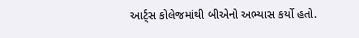આર્ટ્સ કોલેજમાંથી બીએનો અભ્યાસ કર્યો હતો.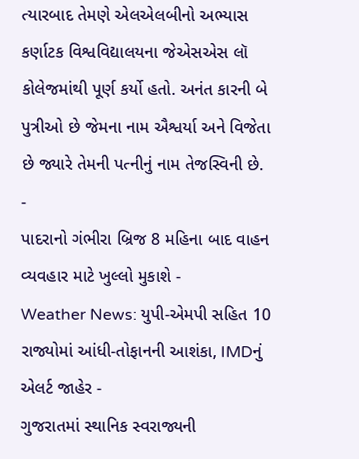ત્યારબાદ તેમણે એલએલબીનો અભ્યાસ કર્ણાટક વિશ્વવિદ્યાલયના જેએસએસ લૉ કોલેજમાંથી પૂર્ણ કર્યો હતો. અનંત કારની બે પુત્રીઓ છે જેમના નામ ઐશ્વર્યા અને વિજેતા છે જ્યારે તેમની પત્નીનું નામ તેજસ્વિની છે.
-
પાદરાનો ગંભીરા બ્રિજ 8 મહિના બાદ વાહન વ્યવહાર માટે ખુલ્લો મુકાશે -
Weather News: યુપી-એમપી સહિત 10 રાજ્યોમાં આંધી-તોફાનની આશંકા, IMDનું એલર્ટ જાહેર -
ગુજરાતમાં સ્થાનિક સ્વરાજ્યની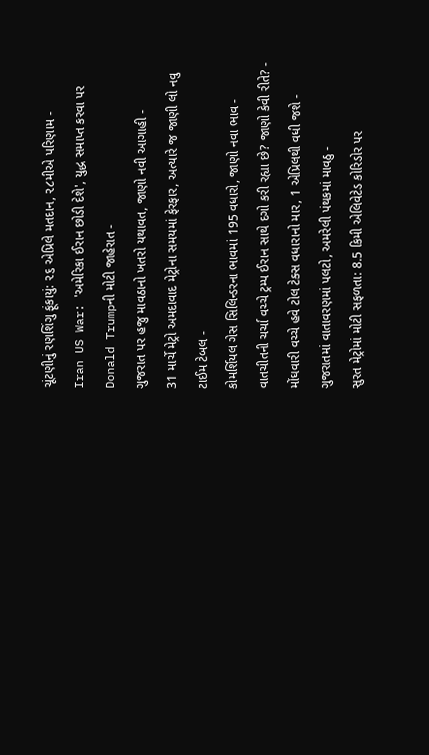ચૂંટણીનું રણશિંગુ ફૂંકાયું: ૨૬ એપ્રિલે મતદાન, ૨૮મીએ પરિણામ -
Iran US War: 'અમેરિકા ઈરાન છોડી દેશે', યુદ્ધ સમાપ્ત કરવા પર Donald Trumpની મોટી જાહેરાત -
ગુજરાત પર હજુ માવઠાનો ખતરો યથાવત, જાણો નવી આગાહી -
31 માર્ચે મેટ્રો અમદાવાદ મેટ્રોના સમયમાં ફેરફાર, અત્યારે જ જાણી લો નવુ ટાઈમ ટેબલ -
કોમર્શિયલ ગેસ સિલિન્ડરના ભાવમાં 195 વધારો, જાણો નવા ભાવ -
વાતચીતની ચર્ચા વચ્ચે ટ્રમ્પ ઈરાન સાથે દગો કરી રહ્યા છે? જાણો કેવી રીતે? -
મોંઘવારી વચ્ચે હવે ટોલ ટેક્સ વધારાનો માર, 1 એપ્રિલથી વધી જશે -
ગુજરાતમાં વાતાવરણમાં પલટો, અમરેલી પંથકમાં માવઠુ -
સુરત મેટ્રોમાં મોટી સફળતા: 8.5 કિમી એલિવેટેડ કોરિડોર પર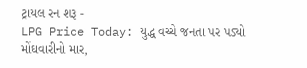ટ્રાયલ રન શરૂ -
LPG Price Today: યુદ્ધ વચ્ચે જનતા પર પડ્યો મોંઘવારીનો માર,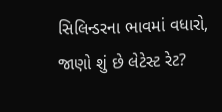સિલિન્ડરના ભાવમાં વધારો, જાણો શું છે લેટેસ્ટ રેટ?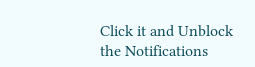Click it and Unblock the Notifications